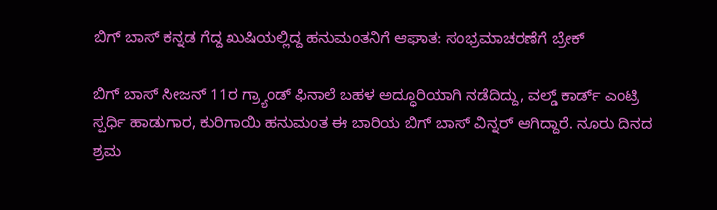ಬಿಗ್‌ ಬಾಸ್‌ ಕನ್ನಡ ಗೆದ್ದ ಖುಷಿಯಲ್ಲಿದ್ದ ಹನುಮಂತನಿಗೆ ಆಘಾತ: ಸಂಭ್ರಮಾಚರಣೆಗೆ ಬ್ರೇಕ್‌

ಬಿಗ್‌ ಬಾಸ್‌ ಸೀಜನ್‌ 11ರ ಗ್ರ್ಯಾಂಡ್‌ ಫಿನಾಲೆ ಬಹಳ ಅದ್ಧೂರಿಯಾಗಿ ನಡೆದಿದ್ದು, ವಲ್ಡ್‌ ಕಾರ್ಡ್ ಎಂಟ್ರಿ ಸ್ಪರ್ಧಿ ಹಾಡುಗಾರ, ಕುರಿಗಾಯಿ ಹನುಮಂತ ಈ ಬಾರಿಯ ಬಿಗ್ ಬಾಸ್ ವಿನ್ನರ್ ಆಗಿದ್ದಾರೆ. ನೂರು ದಿನದ ಶ್ರಮ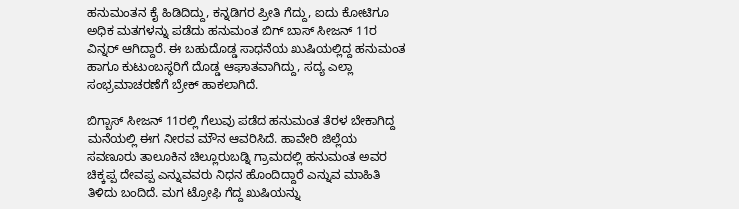ಹನುಮಂತನ ಕೈ ಹಿಡಿದಿದ್ದು, ಕನ್ನಡಿಗರ ಪ್ರೀತಿ ಗೆದ್ದು, ಐದು ಕೋಟಿಗೂ ಅಧಿಕ ಮತಗಳನ್ನು ಪಡೆದು ಹನುಮಂತ ಬಿಗ್‌ ಬಾಸ್‌ ಸೀಜನ್‌ 11ರ ವಿನ್ನರ್‌ ಆಗಿದ್ದಾರೆ. ಈ ಬಹುದೊಡ್ಡ ಸಾಧನೆಯ ಖುಷಿಯಲ್ಲಿದ್ದ ಹನುಮಂತ ಹಾಗೂ ಕುಟುಂಬಸ್ಥರಿಗೆ ದೊಡ್ಡ ಆಘಾತವಾಗಿದ್ದು, ಸದ್ಯ ಎಲ್ಲಾ ಸಂಭ್ರಮಾಚರಣೆಗೆ ಬ್ರೇಕ್‌ ಹಾಕಲಾಗಿದೆ.

ಬಿಗ್ಬಾಸ್ ಸೀಜನ್‌ 11ರಲ್ಲಿ ಗೆಲುವು ಪಡೆದ ಹನುಮಂತ ತೆರಳ ಬೇಕಾಗಿದ್ದ ಮನೆಯಲ್ಲಿ ಈಗ ನೀರವ ಮೌನ ಆವರಿಸಿದೆ. ಹಾವೇರಿ ಜಿಲ್ಲೆಯ ಸವಣೂರು ತಾಲೂಕಿನ ಚಿಲ್ಲೂರುಬಡ್ನಿ ಗ್ರಾಮದಲ್ಲಿ ಹನುಮಂತ ಅವರ ಚಿಕ್ಕಪ್ಪ ದೇವಪ್ಪ ಎನ್ನುವವರು ನಿಧನ ಹೊಂದಿದ್ದಾರೆ ಎನ್ನುವ ಮಾಹಿತಿ ತಿಳಿದು ಬಂದಿದೆ. ಮಗ ಟ್ರೋಫಿ ಗೆದ್ದ ಖುಷಿಯನ್ನು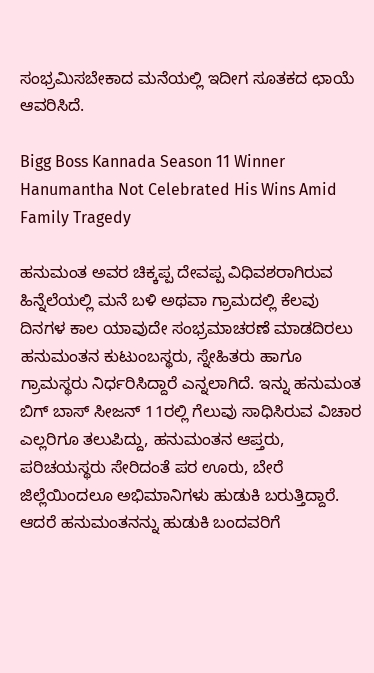ಸಂಭ್ರಮಿಸಬೇಕಾದ ಮನೆಯಲ್ಲಿ ಇದೀಗ ಸೂತಕದ ಛಾಯೆ ಆವರಿಸಿದೆ.

Bigg Boss Kannada Season 11 Winner Hanumantha Not Celebrated His Wins Amid Family Tragedy

ಹನುಮಂತ ಅವರ ಚಿಕ್ಕಪ್ಪ ದೇವಪ್ಪ ವಿಧಿವಶರಾಗಿರುವ ಹಿನ್ನೆಲೆಯಲ್ಲಿ ಮನೆ ಬಳಿ ಅಥವಾ ಗ್ರಾಮದಲ್ಲಿ ಕೆಲವು ದಿನಗಳ ಕಾಲ ಯಾವುದೇ ಸಂಭ್ರಮಾಚರಣೆ ಮಾಡದಿರಲು ಹನುಮಂತನ ಕುಟುಂಬಸ್ಥರು, ಸ್ನೇಹಿತರು ಹಾಗೂ ಗ್ರಾಮಸ್ಥರು ನಿರ್ಧರಿಸಿದ್ದಾರೆ ಎನ್ನಲಾಗಿದೆ. ಇನ್ನು ಹನುಮಂತ ಬಿಗ್‌ ಬಾಸ್‌ ಸೀಜನ್‌ 11ರಲ್ಲಿ ಗೆಲುವು ಸಾಧಿಸಿರುವ ವಿಚಾರ ಎಲ್ಲರಿಗೂ ತಲುಪಿದ್ದು, ಹನುಮಂತನ ಆಪ್ತರು, ಪರಿಚಯಸ್ಥರು ಸೇರಿದಂತೆ ಪರ ಊರು, ಬೇರೆ ಜಿಲ್ಲೆಯಿಂದಲೂ ಅಭಿಮಾನಿಗಳು ಹುಡುಕಿ ಬರುತ್ತಿದ್ದಾರೆ. ಆದರೆ ಹನುಮಂತನನ್ನು ಹುಡುಕಿ ಬಂದವರಿಗೆ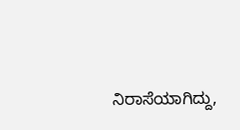ನಿರಾಸೆಯಾಗಿದ್ದು,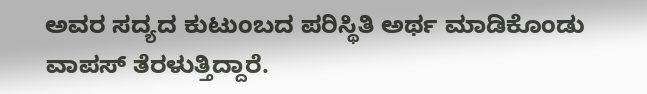ಅವರ ಸದ್ಯದ ಕುಟುಂಬದ ಪರಿಸ್ಥಿತಿ ಅರ್ಥ ಮಾಡಿಕೊಂಡು ವಾಪಸ್‌ ತೆರಳುತ್ತಿದ್ದಾರೆ.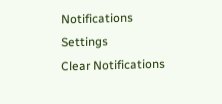Notifications
Settings
Clear Notifications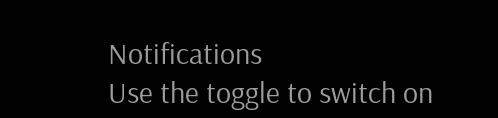Notifications
Use the toggle to switch on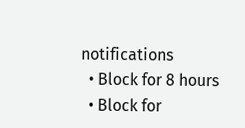notifications
  • Block for 8 hours
  • Block for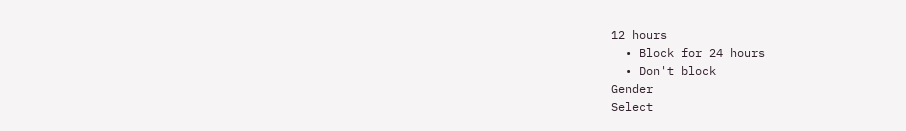12 hours
  • Block for 24 hours
  • Don't block
Gender
Select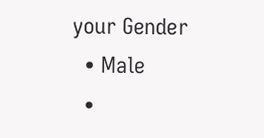your Gender
  • Male
  •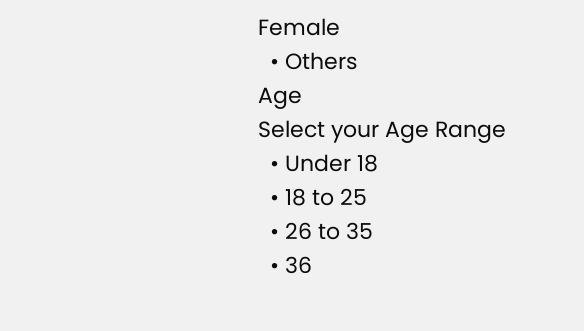Female
  • Others
Age
Select your Age Range
  • Under 18
  • 18 to 25
  • 26 to 35
  • 36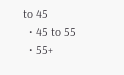to 45
  • 45 to 55
  • 55+